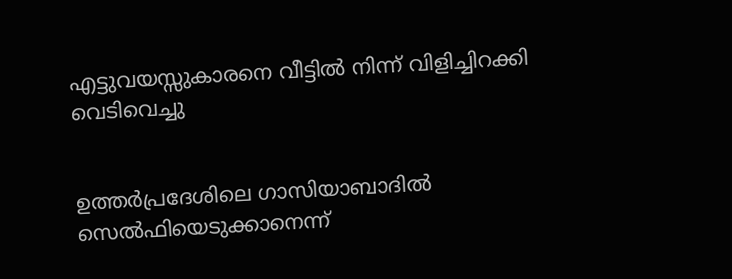എട്ടുവയസ്സുകാരനെ വീട്ടില്‍ നിന്ന് വിളിച്ചിറക്കി വെടിവെച്ചു


ഉത്തര്‍പ്രദേശിലെ ഗാസിയാബാദില്‍ സെല്‍ഫിയെടുക്കാനെന്ന്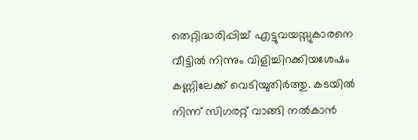തെറ്റിദ്ധരിപ്പിച്ച് എട്ടുവയസ്സുകാരനെ വീട്ടില്‍ നിന്നും വിളിച്ചിറക്കിയശേഷം കണ്ണിലേക്ക് വെടിയുതിര്‍ത്തു. കടയില്‍ നിന്ന് സിഗരറ്റ് വാങ്ങി നല്‍കാന്‍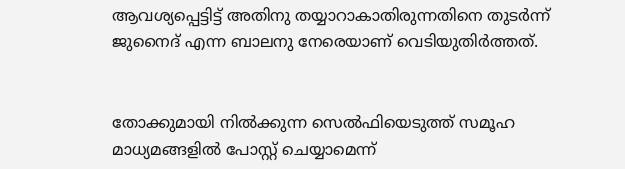ആവശ്യപ്പെട്ടിട്ട് അതിനു തയ്യാറാകാതിരുന്നതിനെ തുടര്‍ന്ന് ജുനൈദ് എന്ന ബാലനു നേരെയാണ് വെടിയുതിര്‍ത്തത്.


തോക്കുമായി നില്‍ക്കുന്ന സെല്‍ഫിയെടുത്ത് സമൂഹ മാധ്യമങ്ങളില്‍ പോസ്റ്റ് ചെയ്യാമെന്ന്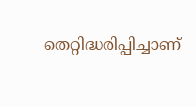തെറ്റിദ്ധരിപ്പിച്ചാണ്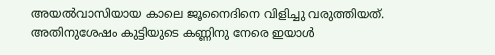അയല്‍വാസിയായ കാലെ ജൂനൈദിനെ വിളിച്ചു വരുത്തിയത്. അതിനുശേഷം കുട്ടിയുടെ കണ്ണിനു നേരെ ഇയാള്‍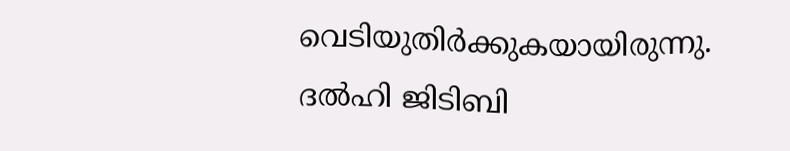വെടിയുതിര്‍ക്കുകയായിരുന്നു. ദല്‍ഹി ജിടിബി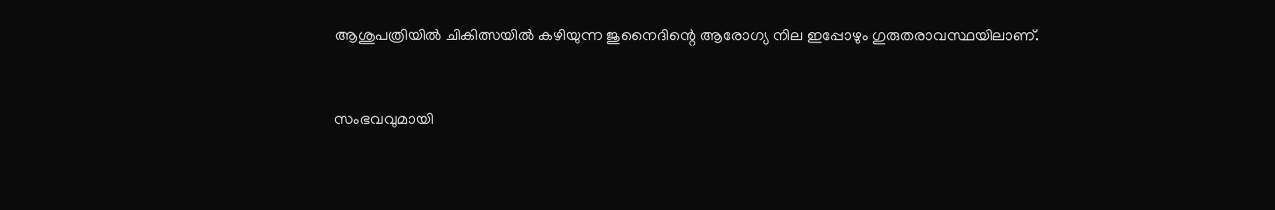ആശുപത്രിയില്‍ ചികിത്സയില്‍ കഴിയുന്ന ജുനൈദിന്റെ ആരോഗ്യ നില ഇപ്പോഴും ഗുരുതരാവസ്ഥയിലാണ്.


സംഭവവുമായി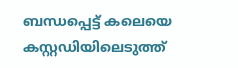ബന്ധപ്പെട്ട് കലെയെ കസ്റ്റഡിയിലെടുത്ത്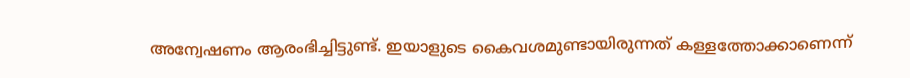അന്വേഷണം ആരംഭിച്ചിട്ടുണ്ട്. ഇയാളുടെ കൈവശമുണ്ടായിരുന്നത് കള്ളത്തോക്കാണെന്ന്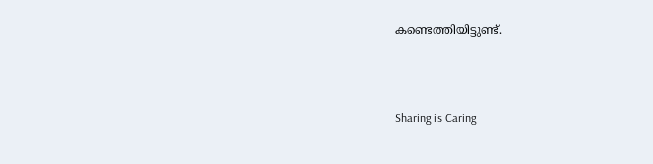കണ്ടെത്തിയിട്ടുണ്ട്.



Sharing is Caring